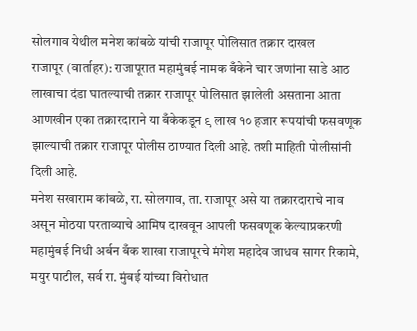सोलगाव येथील मनेश कांबळे यांची राजापूर पोलिसात तक्रार दाखल
राजापूर (वार्ताहर): राजापूरात महामुंबई नामक बँकेने चार जणांना साडे आठ लाखाचा दंडा घातल्याची तक्रार राजापूर पोलिसात झालेली असताना आता आणखीन एका तक्रारदाराने या बँकेकडून ९ लाख १० हजार रूपयांची फसवणूक झाल्याची तक्रार राजापूर पोलीस ठाण्यात दिली आहे. तशी माहिती पोलीसांनी दिली आहे.
मनेश सखाराम कांबळे, रा. सोलगाव, ता. राजापूर असे या तक्रारदाराचे नाव असून मोठया परताव्याचे आमिष दाखवून आपली फसवणूक केल्याप्रकरणी महामुंबई निधी अर्बन बँक शाखा राजापूरचे मंगेश महादेव जाधव सागर रिकामे, मयुर पाटील, सर्व रा. मुंबई यांच्या विरोधात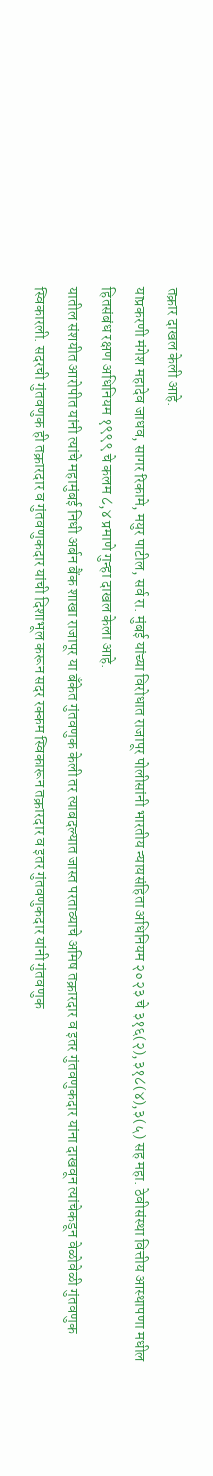तक्रार दाखल केली आहे.
याप्रकरणी मंगेश महादेव जाधव, सागर रिकामे, मयुर पाटील, सर्व रा. मुंबई यांच्या विरोधात राजापूर पोलीसांनी भारतीय न्यायसंहिता अधिनियम २०२३ चे ३१६(२),३१८(४),३(५) सह महा. ठेवीसंस्था वित्तीय आस्थापणा मधील हितसंबंध रक्षण अधिनियम १९९९ चे कलम ८,४ प्रमाणे गुन्हा दाखल केला आहे.
यातील संशयीत आरोपीत यांनी त्यांचे महामुंबई निधी अर्बन बैंक शाखा राजापूर या बँकेत गुंतवणुक केली तर त्याबदल्यात जास्त परताव्याचे अमिष तक्रारदार व इतर गुंतवणुकदार यांना दाखवून त्यांचेकडून वेळोवेळी गुंतवणुक स्विकारली. सदरची गुंतवणुक ही तक्रारदार व गुंतवणुकदार यांची दिशाभूल करून सदर रक्कम स्विकारून तक्रारदार व इतर गुंतवणुकदार यांनी गुंतवणुक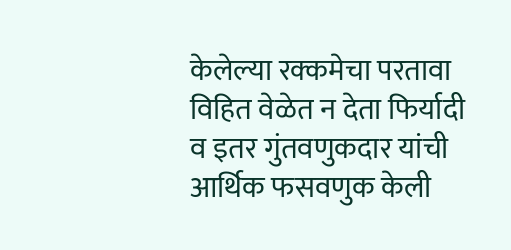केलेल्या रक्कमेचा परतावा विहित वेळेत न देता फिर्यादी व इतर गुंतवणुकदार यांची आर्थिक फसवणुक केली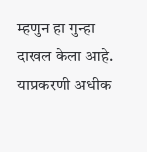म्हणुन हा गुन्हा दाखल केला आहे. याप्रकरणी अधीक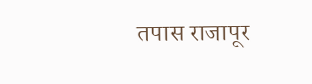तपास राजापूर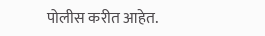पोलीस करीत आहेत.